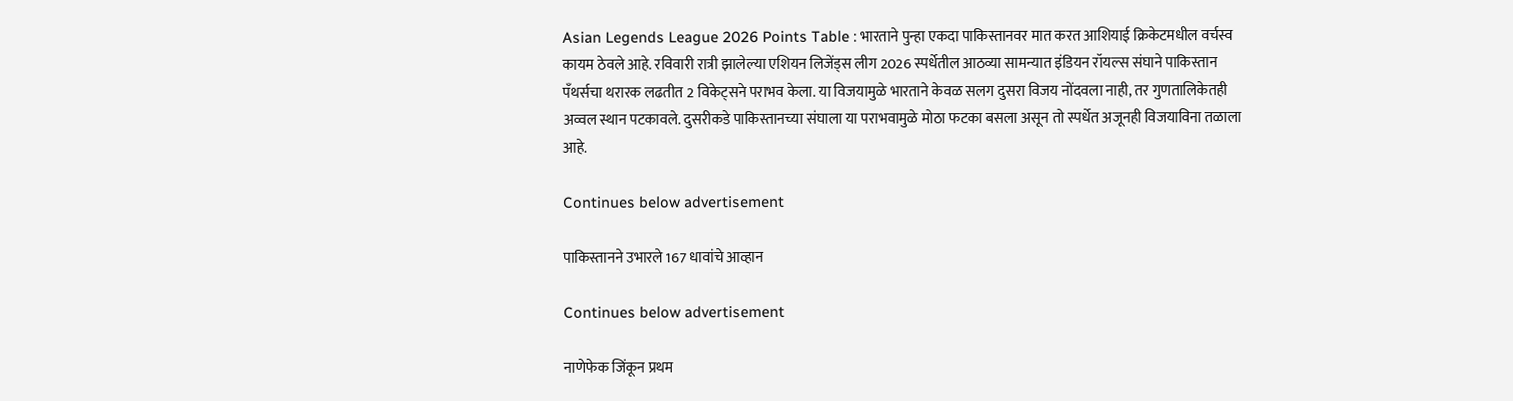Asian Legends League 2026 Points Table : भारताने पुन्हा एकदा पाकिस्तानवर मात करत आशियाई क्रिकेटमधील वर्चस्व कायम ठेवले आहे. रविवारी रात्री झालेल्या एशियन लिजेंड्स लीग 2026 स्पर्धेतील आठव्या सामन्यात इंडियन रॉयल्स संघाने पाकिस्तान पँथर्सचा थरारक लढतीत 2 विकेट्सने पराभव केला. या विजयामुळे भारताने केवळ सलग दुसरा विजय नोंदवला नाही, तर गुणतालिकेतही अव्वल स्थान पटकावले. दुसरीकडे पाकिस्तानच्या संघाला या पराभवामुळे मोठा फटका बसला असून तो स्पर्धेत अजूनही विजयाविना तळाला आहे.

Continues below advertisement

पाकिस्तानने उभारले 167 धावांचे आव्हान

Continues below advertisement

नाणेफेक जिंकून प्रथम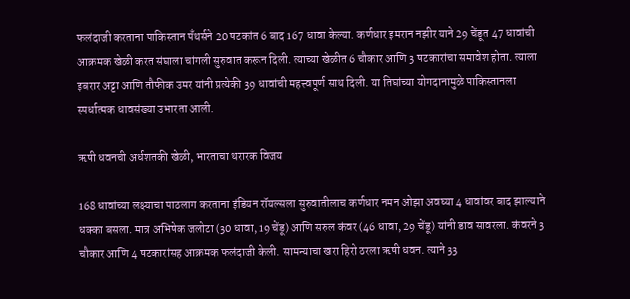फलंदाजी करताना पाकिस्तान पँथर्सने 20 षटकांत 6 बाद 167 धावा केल्या. कर्णधार इमरान नझीर याने 29 चेंडूत 47 धावांची आक्रमक खेळी करत संघाला चांगली सुरुवात करून दिली. त्याच्या खेळीत 6 चौकार आणि 3 षटकारांचा समावेश होता. त्याला इबरार अट्टा आणि तौफीक उमर यांनी प्रत्येकी 39 धावांची महत्त्वपूर्ण साथ दिली. या तिघांच्या योगदानामुळे पाकिस्तानला स्पर्धात्मक धावसंख्या उभारता आली.

ऋषी धवनची अर्धशतकी खेळी, भारताचा थरारक विजय

168 धावांच्या लक्ष्याचा पाठलाग करताना इंडियन रॉयल्सला सुरुवातीलाच कर्णधार नमन ओझा अवघ्या 4 धावांवर बाद झाल्याने धक्का बसला. मात्र अभिषेक जलोटा (30 धावा, 19 चेंडू) आणि सरुल कंवर (46 धावा, 29 चेंडू) यांनी डाव सावरला. कंवरने 3 चौकार आणि 4 षटकारांसह आक्रमक फलंदाजी केली. सामन्याचा खरा हिरो ठरला ऋषी धवन. त्याने 33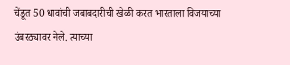चेंडूत 50 धावांची जबाबदारीची खेळी करत भारताला विजयाच्या उंबरठ्यावर नेले. त्याच्या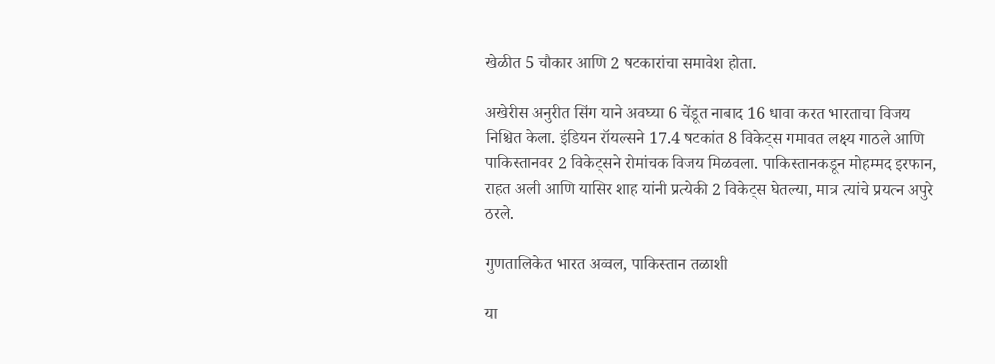खेळीत 5 चौकार आणि 2 षटकारांचा समावेश होता.

अखेरीस अनुरीत सिंग याने अवघ्या 6 चेंडूत नाबाद 16 धावा करत भारताचा विजय निश्चित केला. इंडियन रॉयल्सने 17.4 षटकांत 8 विकेट्स गमावत लक्ष्य गाठले आणि पाकिस्तानवर 2 विकेट्सने रोमांचक विजय मिळवला. पाकिस्तानकडून मोहम्मद इरफान, राहत अली आणि यासिर शाह यांनी प्रत्येकी 2 विकेट्स घेतल्या, मात्र त्यांचे प्रयत्न अपुरे ठरले.

गुणतालिकेत भारत अव्वल, पाकिस्तान तळाशी

या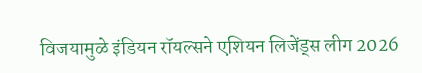विजयामुळे इंडियन रॉयल्सने एशियन लिजेंड्स लीग 2026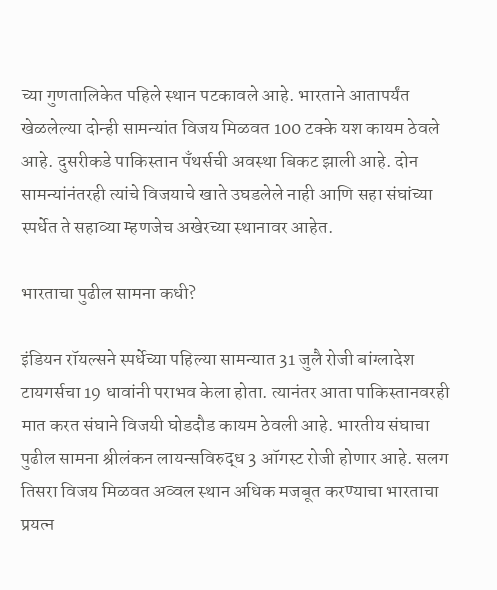च्या गुणतालिकेत पहिले स्थान पटकावले आहे. भारताने आतापर्यंत खेळलेल्या दोन्ही सामन्यांत विजय मिळवत 100 टक्के यश कायम ठेवले आहे. दुसरीकडे पाकिस्तान पँथर्सची अवस्था बिकट झाली आहे. दोन सामन्यांनंतरही त्यांचे विजयाचे खाते उघडलेले नाही आणि सहा संघांच्या स्पर्धेत ते सहाव्या म्हणजेच अखेरच्या स्थानावर आहेत.

भारताचा पुढील सामना कधी?

इंडियन रॉयल्सने स्पर्धेच्या पहिल्या सामन्यात 31 जुलै रोजी बांग्लादेश टायगर्सचा 19 धावांनी पराभव केला होता. त्यानंतर आता पाकिस्तानवरही मात करत संघाने विजयी घोडदौड कायम ठेवली आहे. भारतीय संघाचा पुढील सामना श्रीलंकन लायन्सविरुद्ध 3 ऑगस्ट रोजी होणार आहे. सलग तिसरा विजय मिळवत अव्वल स्थान अधिक मजबूत करण्याचा भारताचा प्रयत्न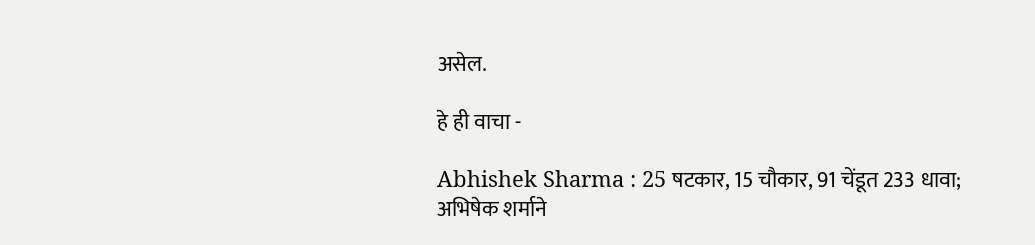असेल.

हे ही वाचा -

Abhishek Sharma : 25 षटकार, 15 चौकार, 91 चेंडूत 233 धावा; अभिषेक शर्माने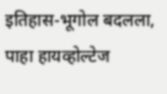इतिहास-भूगोल बदलला, पाहा हायव्होल्टेज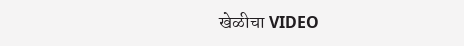खेळीचा VIDEO